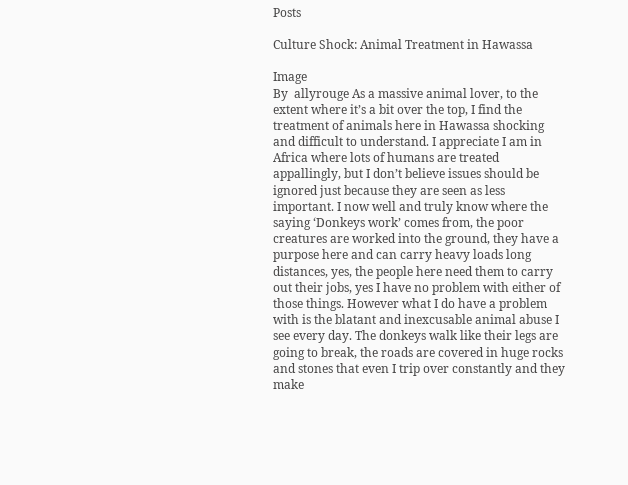Posts

Culture Shock: Animal Treatment in Hawassa

Image
By  allyrouge As a massive animal lover, to the extent where it’s a bit over the top, I find the treatment of animals here in Hawassa shocking and difficult to understand. I appreciate I am in Africa where lots of humans are treated appallingly, but I don’t believe issues should be ignored just because they are seen as less important. I now well and truly know where the saying ‘Donkeys work’ comes from, the poor creatures are worked into the ground, they have a purpose here and can carry heavy loads long distances, yes, the people here need them to carry out their jobs, yes I have no problem with either of those things. However what I do have a problem with is the blatant and inexcusable animal abuse I see every day. The donkeys walk like their legs are going to break, the roads are covered in huge rocks and stones that even I trip over constantly and they make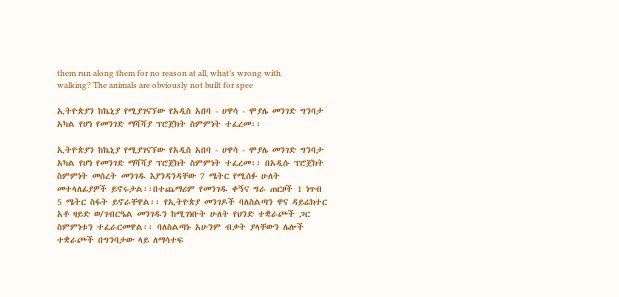them run along them for no reason at all, what’s wrong with walking? The animals are obviously not built for spee

ኢትዮጵያን ከኬኒያ የሚያገናኘው የአዲስ አበባ - ሀዋሳ - ሞያሌ መንገድ ግንባታ አካል የሆነ የመንገድ ማሻሻያ ፕሮጀክት ስምምነት ተፈረመ፡፡

ኢትዮጵያን ከኬኒያ የሚያገናኘው የአዲስ አበባ - ሀዋሳ - ሞያሌ መንገድ ግንባታ አካል የሆነ የመንገድ ማሻሻያ ፕሮጀክት ስምምነት ተፈረመ፡፡ በአዲሱ ፕሮጀክት ስምምነት መሰረት መንገዱ እያንዳንዳቸው 7 ሜትር የሚሰፉ ሁለት መተላለፊያዎች ይኖሩታል፡፡በተጨማሪም የመንገዱ ቀኝና ግራ ጠርዞች 1 ነጥብ 5 ሜትር ስፋት ይኖራቸዋል፡፡ የኢትዮጵያ መንገዶች ባለስልጣን ዋና ዳይሬክተር አቶ ዛይድ ወ/ገብርዔል መንገዱን ከሚገነቡት ሁለት የህንድ ተቋራጮች ጋር ስምምነቱን ተፈራርመዋል፡፡ ባለስልጣኑ አሁንም ብቃት ያላቸውን ሌሎች ተቋራጮች በግንባታው ላይ ለማሳተፍ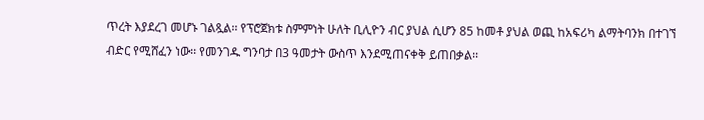ጥረት እያደረገ መሆኑ ገልጿል፡፡ የፕሮጀክቱ ስምምነት ሁለት ቢሊዮን ብር ያህል ሲሆን 85 ከመቶ ያህል ወጪ ከአፍሪካ ልማትባንክ በተገኘ ብድር የሚሸፈን ነው፡፡ የመንገዱ ግንባታ በ3 ዓመታት ውስጥ እንደሚጠናቀቅ ይጠበቃል፡፡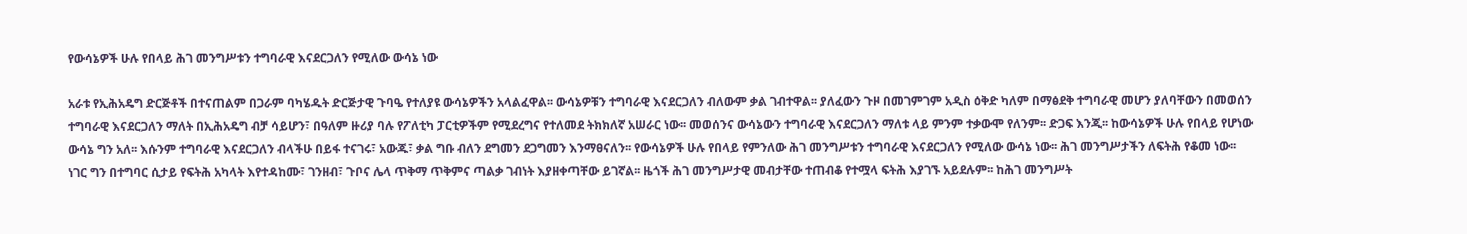የውሳኔዎች ሁሉ የበላይ ሕገ መንግሥቱን ተግባራዊ እናደርጋለን የሚለው ውሳኔ ነው

አራቱ የኢሕአዴግ ድርጅቶች በተናጠልም በጋራም ባካሄዱት ድርጅታዊ ጉባዔ የተለያዩ ውሳኔዎችን አላልፈዋል፡፡ ውሳኔዎቹን ተግባራዊ እናደርጋለን ብለውም ቃል ገብተዋል፡፡ ያለፈውን ጉዞ በመገምገም አዲስ ዕቅድ ካለም በማፅደቅ ተግባራዊ መሆን ያለባቸውን በመወሰን ተግባራዊ እናደርጋለን ማለት በኢሕአዴግ ብቻ ሳይሆን፣ በዓለም ዙሪያ ባሉ የፖለቲካ ፓርቲዎችም የሚደረግና የተለመደ ትክክለኛ አሠራር ነው፡፡ መወሰንና ውሳኔውን ተግባራዊ እናደርጋለን ማለቱ ላይ ምንም ተቃውሞ የለንም፡፡ ድጋፍ እንጂ፡፡ ከውሳኔዎች ሁሉ የበላይ የሆነው ውሳኔ ግን አለ፡፡ እሱንም ተግባራዊ እናደርጋለን ብላችሁ በይፋ ተናገሩ፣ አውጁ፣ ቃል ግቡ ብለን ደግመን ደጋግመን እንማፀናለን፡፡ የውሳኔዎች ሁሉ የበላይ የምንለው ሕገ መንግሥቱን ተግባራዊ እናደርጋለን የሚለው ውሳኔ ነው፡፡ ሕገ መንግሥታችን ለፍትሕ የቆመ ነው፡፡ ነገር ግን በተግባር ሲታይ የፍትሕ አካላት እየተዳከሙ፣ ገንዘብ፣ ጉቦና ሌላ ጥቅማ ጥቅምና ጣልቃ ገብነት እያዘቀጣቸው ይገኛል፡፡ ዜጎች ሕገ መንግሥታዊ መብታቸው ተጠብቆ የተሟላ ፍትሕ እያገኙ አይደሉም፡፡ ከሕገ መንግሥት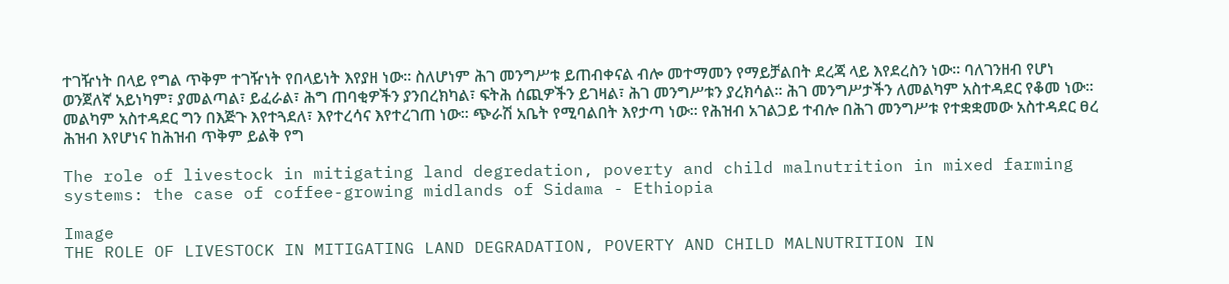ተገዥነት በላይ የግል ጥቅም ተገዥነት የበላይነት እየያዘ ነው፡፡ ስለሆነም ሕገ መንግሥቱ ይጠብቀናል ብሎ መተማመን የማይቻልበት ደረጃ ላይ እየደረስን ነው፡፡ ባለገንዘብ የሆነ ወንጀለኛ አይነካም፣ ያመልጣል፣ ይፈራል፣ ሕግ ጠባቂዎችን ያንበረክካል፣ ፍትሕ ሰጪዎችን ይገዛል፣ ሕገ መንግሥቱን ያረክሳል፡፡ ሕገ መንግሥታችን ለመልካም አስተዳደር የቆመ ነው፡፡ መልካም አስተዳደር ግን በእጅጉ እየተጓደለ፣ እየተረሳና እየተረገጠ ነው፡፡ ጭራሽ አቤት የሚባልበት እየታጣ ነው፡፡ የሕዝብ አገልጋይ ተብሎ በሕገ መንግሥቱ የተቋቋመው አስተዳደር ፀረ ሕዝብ እየሆነና ከሕዝብ ጥቅም ይልቅ የግ

The role of livestock in mitigating land degredation, poverty and child malnutrition in mixed farming systems: the case of coffee-growing midlands of Sidama - Ethiopia

Image
THE ROLE OF LIVESTOCK IN MITIGATING LAND DEGRADATION, POVERTY AND CHILD MALNUTRITION IN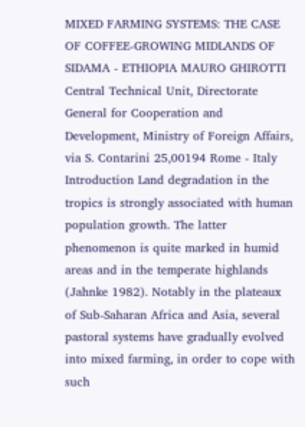MIXED FARMING SYSTEMS: THE CASE OF COFFEE-GROWING MIDLANDS OF SIDAMA - ETHIOPIA MAURO GHIROTTI Central Technical Unit, Directorate General for Cooperation and Development, Ministry of Foreign Affairs, via S. Contarini 25,00194 Rome - Italy Introduction Land degradation in the tropics is strongly associated with human population growth. The latter phenomenon is quite marked in humid areas and in the temperate highlands (Jahnke 1982). Notably in the plateaux of Sub-Saharan Africa and Asia, several pastoral systems have gradually evolved into mixed farming, in order to cope with such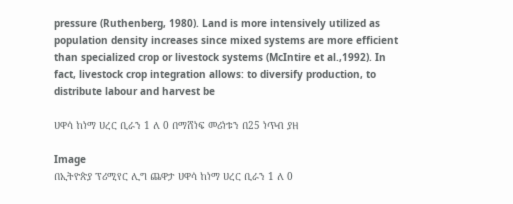pressure (Ruthenberg, 1980). Land is more intensively utilized as population density increases since mixed systems are more efficient than specialized crop or livestock systems (McIntire et al.,1992). In fact, livestock crop integration allows: to diversify production, to distribute labour and harvest be

ሀዋሳ ከነማ ሀረር ቢራን 1 ለ 0 በማሸነፍ መሪነቱን በ25 ነጥብ ያዘ

Image
በኢትዮጵያ ፕሪሚየር ሊግ ጨዋታ ሀዋሳ ከነማ ሀረር ቢራን 1 ለ 0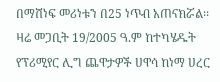በማሸነፍ መሪነቱን በ25 ነጥብ አጠናክሯል፡፡ ዛሬ መጋቢት 19/2005 ዓ.ም ከተካሄዱት የፕሪሚየር ሊግ ጨዋታዎች ሀዋሳ ከነማ ሀረር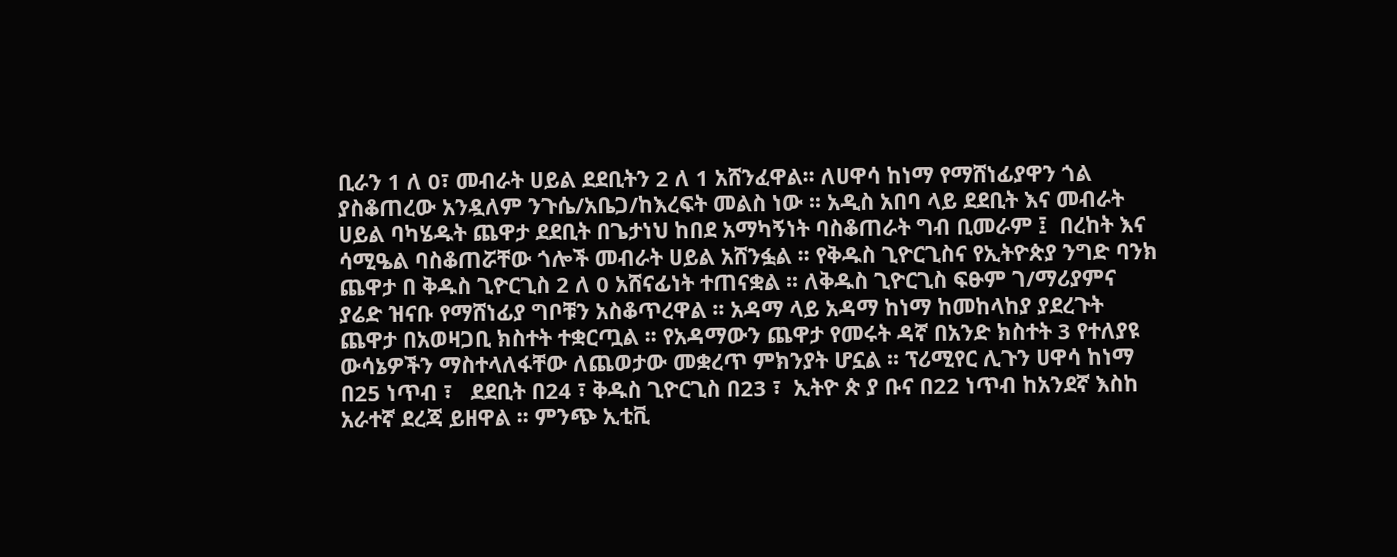ቢራን 1 ለ 0፣ መብራት ሀይል ደደቢትን 2 ለ 1 አሸንፈዋል፡፡ ለሀዋሳ ከነማ የማሸነፊያዋን ጎል ያስቆጠረው አንዷለም ንጉሴ/አቤጋ/ከእረፍት መልስ ነው ፡፡ አዲስ አበባ ላይ ደደቢት እና መብራት ሀይል ባካሄዱት ጨዋታ ደደቢት በጌታነህ ከበደ አማካኝነት ባስቆጠራት ግብ ቢመራም ፤  በረከት እና ሳሚዔል ባስቆጠሯቸው ጎሎች መብራት ሀይል አሸንፏል ፡፡ የቅዱስ ጊዮርጊስና የኢትዮጵያ ንግድ ባንክ ጨዋታ በ ቅዱስ ጊዮርጊስ 2 ለ 0 አሸናፊነት ተጠናቋል ፡፡ ለቅዱስ ጊዮርጊስ ፍፁም ገ/ማሪያምና ያሬድ ዝናቡ የማሸነፊያ ግቦቹን አስቆጥረዋል ፡፡ አዳማ ላይ አዳማ ከነማ ከመከላከያ ያደረጉት ጨዋታ በአወዛጋቢ ክስተት ተቋርጧል ፡፡ የአዳማውን ጨዋታ የመሩት ዳኛ በአንድ ክስተት 3 የተለያዩ ውሳኔዎችን ማስተላለፋቸው ለጨወታው መቋረጥ ምክንያት ሆኗል ፡፡ ፕሪሚየር ሊጉን ሀዋሳ ከነማ በ25 ነጥብ ፣   ደደቢት በ24 ፣ ቅዱስ ጊዮርጊስ በ23 ፣  ኢትዮ ጵ ያ ቡና በ22 ነጥብ ከአንደኛ እስከ አራተኛ ደረጃ ይዘዋል ፡፡ ምንጭ ኢቲቪ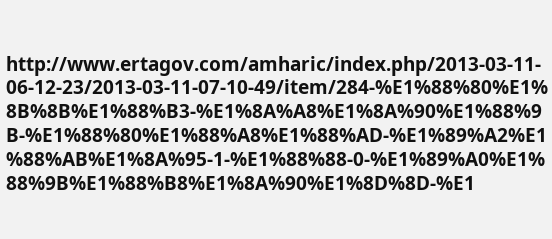http://www.ertagov.com/amharic/index.php/2013-03-11-06-12-23/2013-03-11-07-10-49/item/284-%E1%88%80%E1%8B%8B%E1%88%B3-%E1%8A%A8%E1%8A%90%E1%88%9B-%E1%88%80%E1%88%A8%E1%88%AD-%E1%89%A2%E1%88%AB%E1%8A%95-1-%E1%88%88-0-%E1%89%A0%E1%88%9B%E1%88%B8%E1%8A%90%E1%8D%8D-%E1